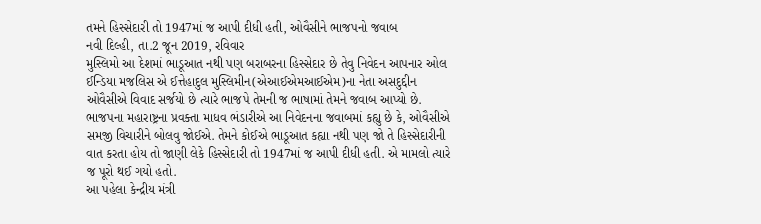તમને હિસ્સેદારી તો 1947માં જ આપી દીધી હતી, ઓવૈસીને ભાજપનો જવાબ
નવી દિલ્હી, તા.2 જૂન 2019, રવિવાર
મુસ્લિમો આ દેશમાં ભાડૂઆત નથી પણ બરાબરના હિસ્સેદાર છે તેવુ નિવેદન આપનાર ઓલ ઈન્ડિયા મજલિસ એ ઈત્તેહાદુલ મુસ્લિમીન(એઆઈએમઆઈએમ)ના નેતા અસદુદ્દીન ઓવૈસીએ વિવાદ સર્જયો છે ત્યારે ભાજપે તેમની જ ભાષામાં તેમને જવાબ આપ્યો છે.
ભાજપના મહારાષ્ટ્રના પ્રવક્તા માધવ ભંડારીએ આ નિવેદનના જવાબમાં કહ્યુ છે કે, ઓવૈસીએ સમજી વિચારીને બોલવુ જોઈએ. તેમને કોઈએ ભાડૂઆત કહ્યા નથી પણ જો તે હિસ્સેદારીની વાત કરતા હોય તો જાણી લેકે હિસ્સેદારી તો 1947માં જ આપી દીધી હતી. એ મામલો ત્યારે જ પૂરો થઈ ગયો હતો.
આ પહેલા કેન્દ્રીય મંત્રી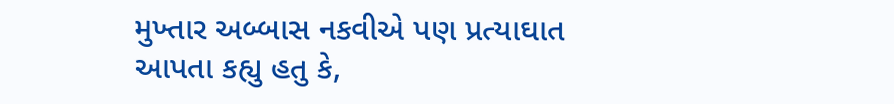મુખ્તાર અબ્બાસ નકવીએ પણ પ્રત્યાઘાત આપતા કહ્યુ હતુ કે,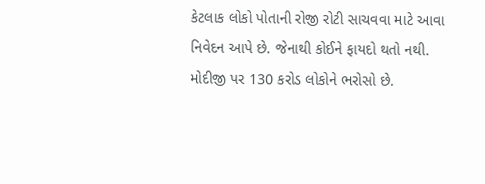કેટલાક લોકો પોતાની રોજી રોટી સાચવવા માટે આવા નિવેદન આપે છે. જેનાથી કોઈને ફાયદો થતો નથી. મોદીજી પર 130 કરોડ લોકોને ભરોસો છે.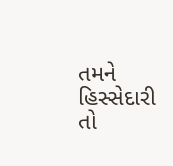તમને હિસ્સેદારી તો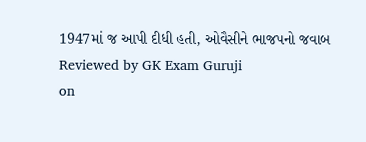1947માં જ આપી દીધી હતી, ઓવૈસીને ભાજપનો જવાબ
Reviewed by GK Exam Guruji
on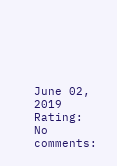June 02, 2019
Rating:
No comments: